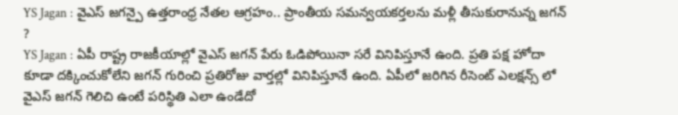YS Jagan : వైఎస్ జగన్పై ఉత్తరాంధ్ర నేతల ఆగ్రహం.. ప్రాంతీయ సమన్వయకర్తలను మళ్లీ తీసుకురానున్న జగన్ ?
YS Jagan : ఏపీ రాష్ట్ర రాజకీయాల్లో వైఎస్ జగన్ పేరు ఓడిపోయినా సరే వినిపిస్తూనే ఉంది. ప్రతి పక్ష హోదా కూడా దక్కించుకోలేని జగన్ గురించి ప్రతిరోజు వార్తల్లో వినిపిస్తూనే ఉంది. ఏపీలో జరిగిన రీసెంట్ ఎలక్షన్స్ లో వైఎస్ జగన్ గెలిచి ఉంటే పరిస్థితి ఎలా ఉండేదో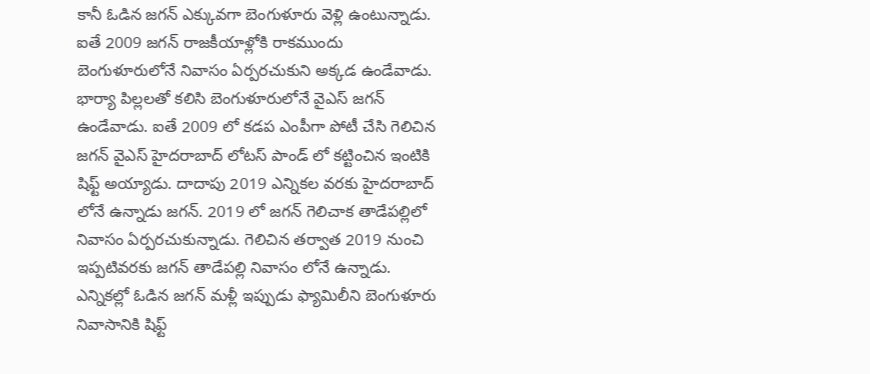కానీ ఓడిన జగన్ ఎక్కువగా బెంగుళూరు వెళ్లి ఉంటున్నాడు. ఐతే 2009 జగన్ రాజకీయాళ్లోకి రాకముందు బెంగుళూరులోనే నివాసం ఏర్పరచుకుని అక్కడ ఉండేవాడు. భార్యా పిల్లలతో కలిసి బెంగుళూరులోనే వైఎస్ జగన్ ఉండేవాడు. ఐతే 2009 లో కడప ఎంపీగా పోటీ చేసి గెలిచిన జగన్ వైఎస్ హైదరాబాద్ లోటస్ పాండ్ లో కట్టించిన ఇంటికి షిఫ్ట్ అయ్యాడు. దాదాపు 2019 ఎన్నికల వరకు హైదరాబాద్ లోనే ఉన్నాడు జగన్. 2019 లో జగన్ గెలిచాక తాడేపల్లిలో నివాసం ఏర్పరచుకున్నాడు. గెలిచిన తర్వాత 2019 నుంచి ఇప్పటివరకు జగన్ తాడేపల్లి నివాసం లోనే ఉన్నాడు. ఎన్నికల్లో ఓడిన జగన్ మళ్లీ ఇప్పుడు ఫ్యామిలీని బెంగుళూరు నివాసానికి షిఫ్ట్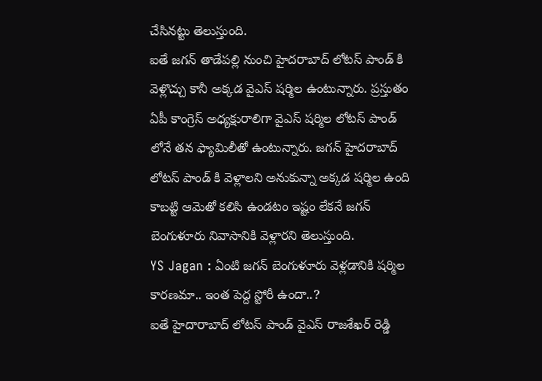చేసినట్టు తెలుస్తుంది.
ఐతే జగన్ తాడేపల్లి నుంచి హైదరాబాద్ లోటస్ పాండ్ కి వెళ్లొచ్చు కానీ అక్కడ వైఎస్ షర్మిల ఉంటున్నారు. ప్రస్తుతం ఏపీ కాంగ్రెస్ అధ్యక్షురాలిగా వైఎస్ షర్మిల లోటస్ పాండ్ లోనే తన ఫ్యామిలీతో ఉంటున్నారు. జగన్ హైదరాబాద్ లోటస్ పాండ్ కి వెళ్లాలని అనుకున్నా అక్కడ షర్మిల ఉంది కాబట్టి ఆమెతో కలిసి ఉండటం ఇష్టం లేకనే జగన్ బెంగుళూరు నివాసానికి వెళ్లారని తెలుస్తుంది.
YS Jagan : ఏంటి జగన్ బెంగుళూరు వెళ్లడానికి షర్మిల కారణమా.. ఇంత పెద్ద స్టోరీ ఉందా..?
ఐతే హైదారాబాద్ లోటస్ పాండ్ వైఎస్ రాజశేఖర్ రెడ్డి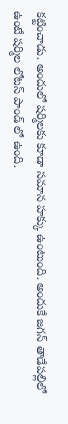కట్టించాడు. అందులో షర్మిలకు కూడా సమాన హక్కు ఉంటుంది. అందుకే జగన్ తాడేపల్లిలో ఉంటే షర్మిల లోటస్ పాండ్ లో ఉంది.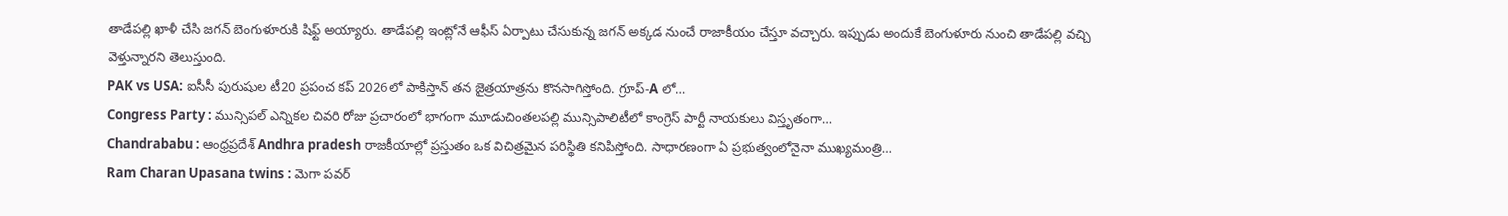తాడేపల్లి ఖాళీ చేసి జగన్ బెంగుళూరుకి షిఫ్ట్ అయ్యారు. తాడేపల్లి ఇంట్లోనే ఆఫీస్ ఏర్పాటు చేసుకున్న జగన్ అక్కడ నుంచే రాజాకీయం చేస్తూ వచ్చారు. ఇప్పుడు అందుకే బెంగుళూరు నుంచి తాడేపల్లి వచ్చి వెళ్తున్నారని తెలుస్తుంది.
PAK vs USA: ఐసీసీ పురుషుల టీ20 ప్రపంచ కప్ 2026లో పాకిస్తాన్ తన జైత్రయాత్రను కొనసాగిస్తోంది. గ్రూప్-A లో…
Congress Party : మున్సిపల్ ఎన్నికల చివరి రోజు ప్రచారంలో భాగంగా మూడుచింతలపల్లి మున్సిపాలిటీలో కాంగ్రెస్ పార్టీ నాయకులు విస్తృతంగా…
Chandrababu : ఆంధ్రప్రదేశ్ Andhra pradesh రాజకీయాల్లో ప్రస్తుతం ఒక విచిత్రమైన పరిస్థితి కనిపిస్తోంది. సాధారణంగా ఏ ప్రభుత్వంలోనైనా ముఖ్యమంత్రి…
Ram Charan Upasana twins : మెగా పవర్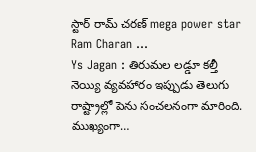స్టార్ రామ్ చరణ్ mega power star Ram Charan …
Ys Jagan : తిరుమల లడ్డూ కల్తీ నెయ్యి వ్యవహారం ఇప్పుడు తెలుగు రాష్ట్రాల్లో పెను సంచలనంగా మారింది. ముఖ్యంగా…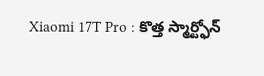Xiaomi 17T Pro : కొత్త స్మార్ట్ఫోన్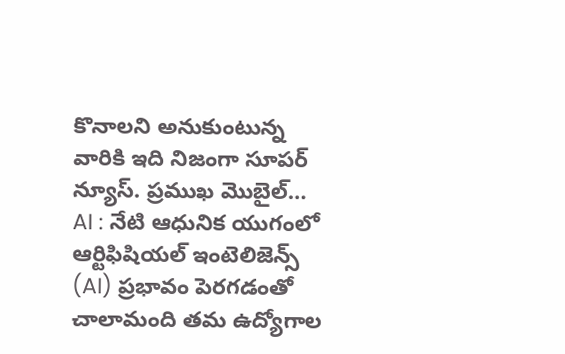కొనాలని అనుకుంటున్న వారికి ఇది నిజంగా సూపర్ న్యూస్. ప్రముఖ మొబైల్…
AI : నేటి ఆధునిక యుగంలో ఆర్టిఫిషియల్ ఇంటెలిజెన్స్ (AI) ప్రభావం పెరగడంతో చాలామంది తమ ఉద్యోగాల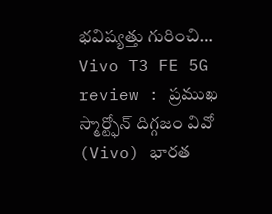భవిష్యత్తు గురించి…
Vivo T3 FE 5G review : ప్రముఖ స్మార్ట్ఫోన్ దిగ్గజం వివో (Vivo) భారత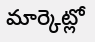మార్కెట్లో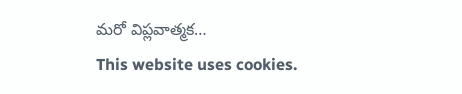మరో విప్లవాత్మక…
This website uses cookies.